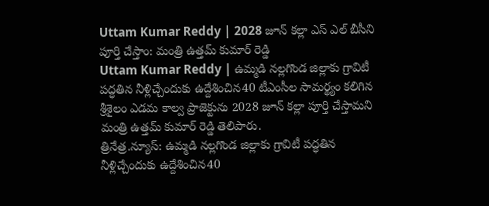Uttam Kumar Reddy | 2028 జూన్ కల్లా ఎస్ ఎల్ బీసీని పూర్తి చేస్తాం: మంత్రి ఉత్తమ్ కుమార్ రెడ్డి
Uttam Kumar Reddy | ఉమ్మడి నల్లగొండ జిల్లాకు గ్రావిటీ పద్ధతిన నీళ్లిచ్చేందుకు ఉద్దేశించిన40 టీఎంసీల సామర్థ్యం కలిగిన శ్రీశైలం ఎడమ కాల్వ ప్రాజెక్టును 2028 జూన్ కల్లా పూర్తి చేస్తామని మంత్రి ఉత్తమ్ కుమార్ రెడ్డి తెలిపారు.
త్రినేత్ర.న్యూస్: ఉమ్మడి నల్లగొండ జిల్లాకు గ్రావిటీ పద్ధతిన నీళ్లిచ్చేందుకు ఉద్దేశించిన40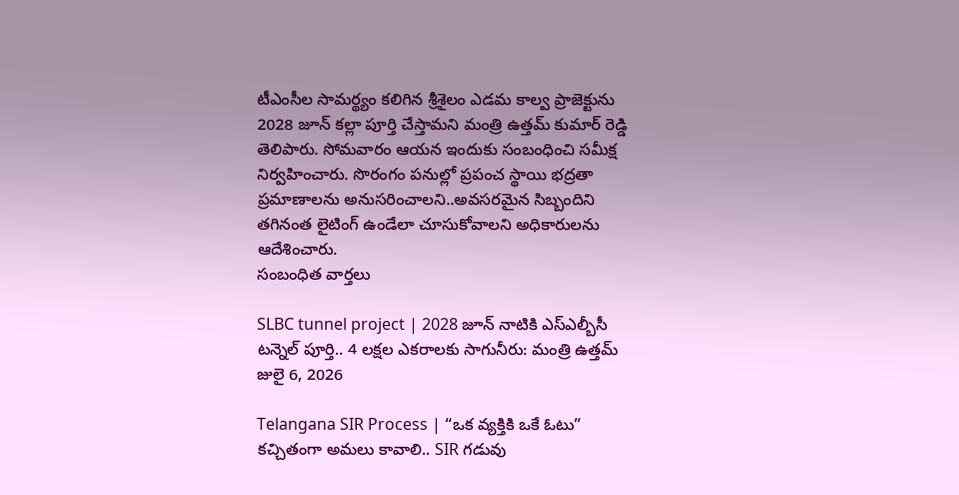టీఎంసీల సామర్థ్యం కలిగిన శ్రీశైలం ఎడమ కాల్వ ప్రాజెక్టును 2028 జూన్ కల్లా పూర్తి చేస్తామని మంత్రి ఉత్తమ్ కుమార్ రెడ్డి తెలిపారు. సోమవారం ఆయన ఇందుకు సంబంధించి సమీక్ష నిర్వహించారు. సొరంగం పనుల్లో ప్రపంచ స్థాయి భద్రతా ప్రమాణాలను అనుసరించాలని..అవసరమైన సిబ్బందిని తగినంత లైటింగ్ ఉండేలా చూసుకోవాలని అధికారులను ఆదేశించారు.
సంబంధిత వార్తలు

SLBC tunnel project | 2028 జూన్ నాటికి ఎస్ఎల్బీసీ టన్నెల్ పూర్తి.. 4 లక్షల ఎకరాలకు సాగునీరు: మంత్రి ఉత్తమ్
జులై 6, 2026

Telangana SIR Process | “ఒక వ్యక్తికి ఒకే ఓటు” కచ్చితంగా అమలు కావాలి.. SIR గడువు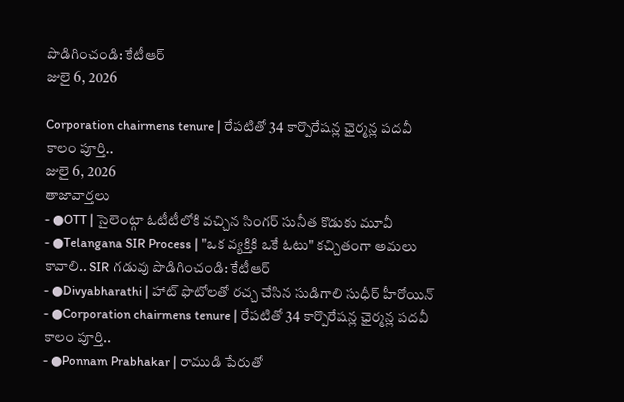పొడిగించండి: కేటీఆర్
జులై 6, 2026

Corporation chairmens tenure | రేపటితో 34 కార్పొరేషన్ల ఛైర్మన్ల పదవీ కాలం పూర్తి..
జులై 6, 2026
తాజావార్తలు
- ●OTT | సైలెంట్గా ఓటీటీలోకి వచ్చిన సింగర్ సునీత కొడుకు మూవీ
- ●Telangana SIR Process | "ఒక వ్యక్తికి ఒకే ఓటు" కచ్చితంగా అమలు కావాలి.. SIR గడువు పొడిగించండి: కేటీఆర్
- ●Divyabharathi | హాట్ ఫొటోలతో రచ్చ చేసిన సుడిగాలి సుధీర్ హీరోయిన్
- ●Corporation chairmens tenure | రేపటితో 34 కార్పొరేషన్ల ఛైర్మన్ల పదవీ కాలం పూర్తి..
- ●Ponnam Prabhakar | రాముడి పేరుతో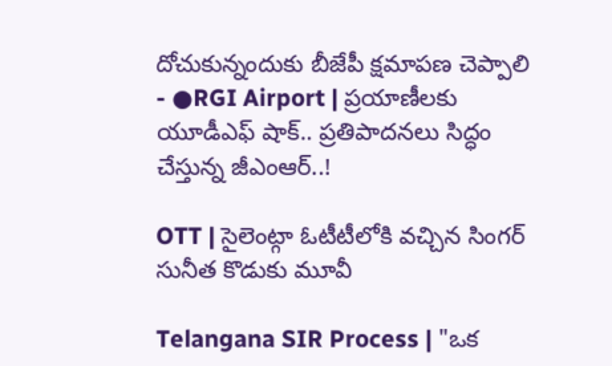దోచుకున్నందుకు బీజేపీ క్షమాపణ చెప్పాలి
- ●RGI Airport | ప్రయాణీలకు యూడీఎఫ్ షాక్.. ప్రతిపాదనలు సిద్ధం చేస్తున్న జీఎంఆర్..!

OTT | సైలెంట్గా ఓటీటీలోకి వచ్చిన సింగర్ సునీత కొడుకు మూవీ

Telangana SIR Process | "ఒక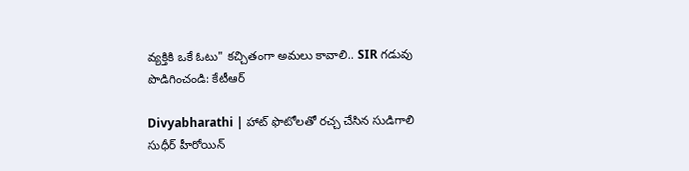వ్యక్తికి ఒకే ఓటు" కచ్చితంగా అమలు కావాలి.. SIR గడువు పొడిగించండి: కేటీఆర్

Divyabharathi | హాట్ ఫొటోలతో రచ్చ చేసిన సుడిగాలి సుధీర్ హీరోయిన్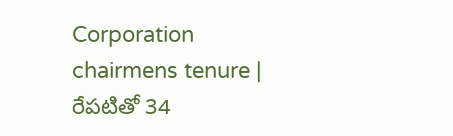Corporation chairmens tenure | రేపటితో 34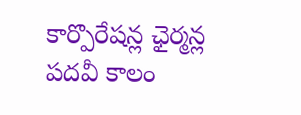కార్పొరేషన్ల ఛైర్మన్ల పదవీ కాలం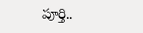పూర్తి..